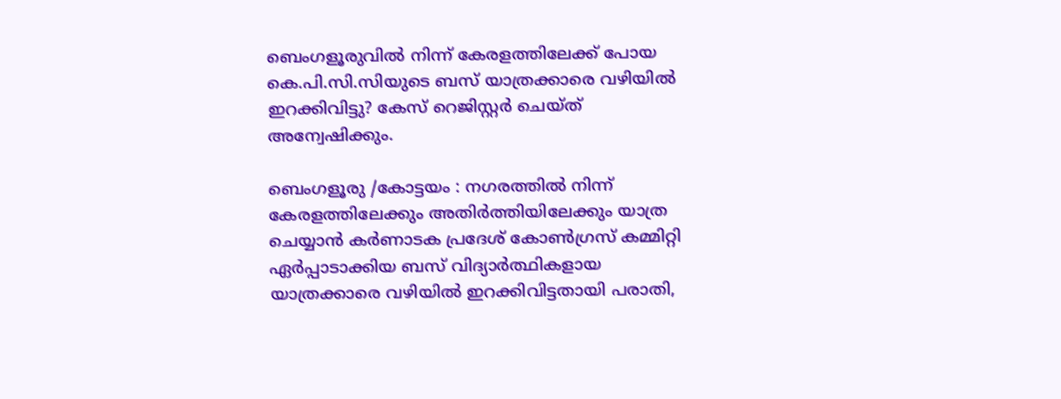ബെംഗളൂരുവിൽ നിന്ന് കേരളത്തിലേക്ക് പോയ കെ.പി.സി.സിയുടെ ബസ് യാത്രക്കാരെ വഴിയിൽ ഇറക്കിവിട്ടു? കേസ് റെജിസ്റ്റർ ചെയ്ത് അന്വേഷിക്കും.

ബെംഗളൂരു /കോട്ടയം : നഗരത്തിൽ നിന്ന് കേരളത്തിലേക്കും അതിർത്തിയിലേക്കും യാത്ര ചെയ്യാൻ കർണാടക പ്രദേശ് കോൺഗ്രസ് കമ്മിറ്റി ഏർപ്പാടാക്കിയ ബസ് വിദ്യാർത്ഥികളായ യാത്രക്കാരെ വഴിയിൽ ഇറക്കിവിട്ടതായി പരാതി,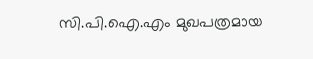സി.പി.ഐ.എം മുഖപത്രമായ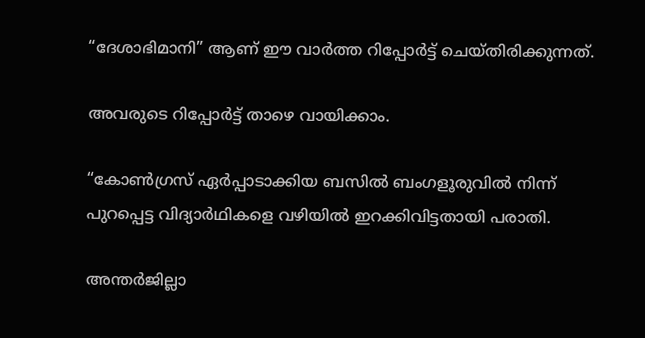“ദേശാഭിമാനി” ആണ് ഈ വാർത്ത റിപ്പോർട്ട് ചെയ്തിരിക്കുന്നത്.

അവരുടെ റിപ്പോർട്ട് താഴെ വായിക്കാം.

“കോൺഗ്രസ്‌ ഏർപ്പാടാക്കിയ ബസിൽ ബംഗളൂരുവിൽ നിന്ന്‌ പുറപ്പെട്ട വിദ്യാർഥികളെ വഴിയിൽ ഇറക്കിവിട്ടതായി പരാതി.

അന്തർജില്ലാ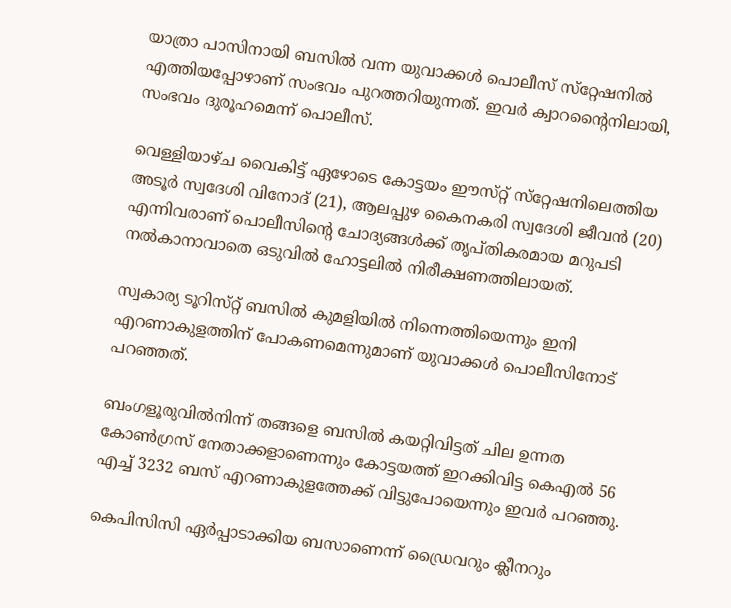യാത്രാ പാസിനായി ബസിൽ വന്ന യുവാക്കൾ പൊലീസ്‌ സ്‌റ്റേഷനിൽ എത്തിയപ്പോഴാണ്‌ സംഭവം പുറത്തറിയുന്നത്‌. ഇവർ ക്വാറന്റൈനിലായി, സംഭവം ദുരൂഹമെന്ന്‌ പൊലീസ്‌.

വെള്ളിയാഴ്‌ച വൈകിട്ട്‌ ഏഴോടെ കോട്ടയം ഈസ്‌റ്റ്‌ സ്‌റ്റേഷനിലെത്തിയ അടൂർ സ്വദേശി വിനോദ്‌ (21), ആലപ്പുഴ കൈനകരി സ്വദേശി ജീവൻ (20) എന്നിവരാണ്‌ പൊലീസിന്റെ ചോദ്യങ്ങൾക്ക്‌ തൃപ്‌തികരമായ മറുപടി നൽകാനാവാതെ ഒടുവിൽ ഹോട്ടലിൽ നിരീക്ഷണത്തിലായത്‌.

സ്വകാര്യ ടൂറിസ്‌റ്റ്‌ ബസിൽ കുമളിയിൽ നിന്നെത്തിയെന്നും ഇനി എറണാകുളത്തിന്‌ പോകണമെന്നുമാണ്‌ യുവാക്കൾ പൊലീസിനോട്‌ പറഞ്ഞത്‌.

ബംഗളൂരുവിൽനിന്ന്‌ തങ്ങളെ ബസിൽ കയറ്റിവിട്ടത്‌ ചില ഉന്നത കോൺഗ്രസ്‌ നേതാക്കളാണെന്നും കോട്ടയത്ത്‌ ഇറക്കിവിട്ട കെഎൽ 56 എച്ച്‌ 3232 ബസ്‌ എറണാകുളത്തേക്ക്‌ വിട്ടുപോയെന്നും ഇവർ പറഞ്ഞു.

കെപിസിസി ഏർപ്പാടാക്കിയ ബസാണെന്ന്‌ ഡ്രൈവറും ക്ലീനറും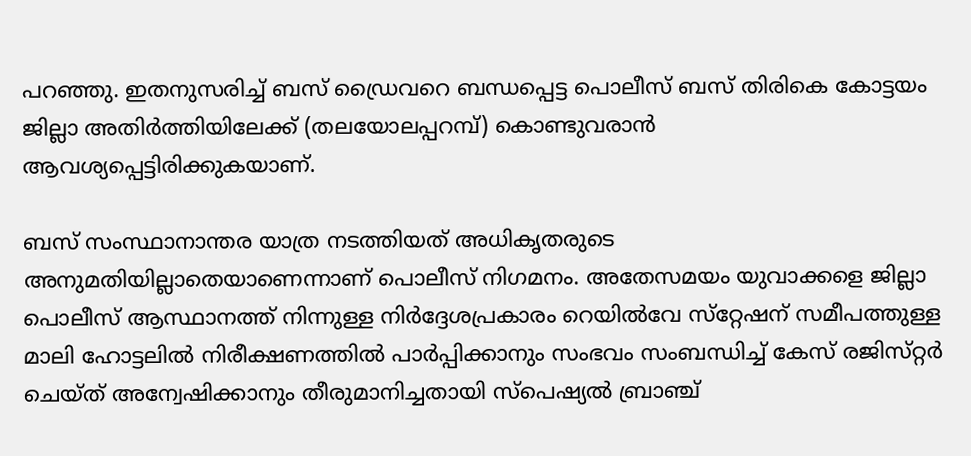പറഞ്ഞു. ഇതനുസരിച്ച്‌ ബസ്‌ ഡ്രൈവറെ ബന്ധപ്പെട്ട പൊലീസ്‌ ബസ്‌ തിരികെ കോട്ടയം ജില്ലാ അതിർത്തിയിലേക്ക്‌ (തലയോലപ്പറമ്പ്‌) കൊണ്ടുവരാൻ ആവശ്യപ്പെട്ടിരിക്കുകയാണ്‌.

ബസ്‌ സംസ്ഥാനാന്തര യാത്ര നടത്തിയത്‌ അധികൃതരുടെ അനുമതിയില്ലാതെയാണെന്നാണ്‌ പൊലീസ്‌ നിഗമനം. അതേസമയം യുവാക്കളെ ജില്ലാ പൊലീസ്‌ ആസ്ഥാനത്ത്‌ നിന്നുള്ള നിർദ്ദേശപ്രകാരം റെയിൽവേ സ്‌റ്റേഷന്‌ സമീപത്തുള്ള മാലി ഹോട്ടലിൽ നിരീക്ഷണത്തിൽ പാർപ്പിക്കാനും സംഭവം സംബന്ധിച്ച്‌ കേസ്‌ രജിസ്‌റ്റർ ചെയ്‌ത്‌ അന്വേഷിക്കാനും തീരുമാനിച്ചതായി സ്‌പെഷ്യൽ ബ്രാഞ്ച്‌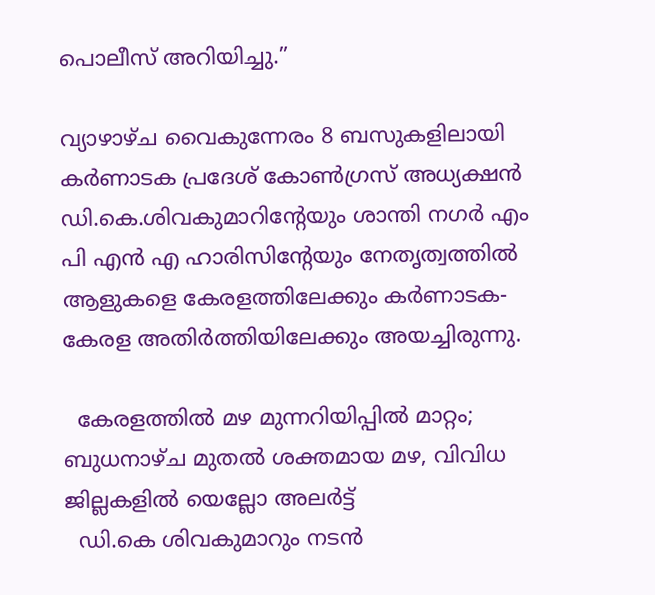പൊലീസ്‌ അറിയിച്ചു.”

വ്യാഴാഴ്ച വൈകുന്നേരം 8 ബസുകളിലായി കർണാടക പ്രദേശ് കോൺഗ്രസ് അധ്യക്ഷൻ ഡി.കെ.ശിവകുമാറിൻ്റേയും ശാന്തി നഗർ എം പി എൻ എ ഹാരിസിൻ്റേയും നേതൃത്വത്തിൽ ആളുകളെ കേരളത്തിലേക്കും കർണാടക-കേരള അതിർത്തിയിലേക്കും അയച്ചിരുന്നു.

  കേരളത്തിൽ മഴ മുന്നറിയിപ്പിൽ മാറ്റം; ബുധനാഴ്ച മുതൽ ശക്തമായ മഴ, വിവിധ ജില്ലകളിൽ യെല്ലോ അലർട്ട്
  ഡി.കെ ശിവകുമാറും നടൻ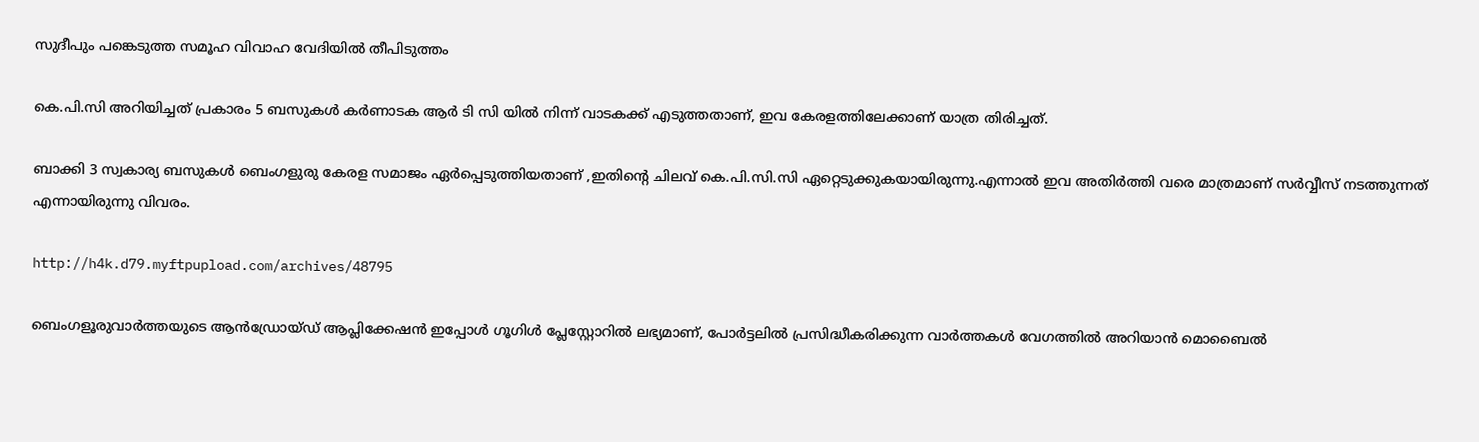സുദീപും പങ്കെടുത്ത സമൂഹ വിവാഹ വേദിയിൽ തീപിടുത്തം

കെ.പി.സി അറിയിച്ചത് പ്രകാരം 5 ബസുകൾ കർണാടക ആർ ടി സി യിൽ നിന്ന് വാടകക്ക് എടുത്തതാണ്, ഇവ കേരളത്തിലേക്കാണ് യാത്ര തിരിച്ചത്.

ബാക്കി 3 സ്വകാര്യ ബസുകൾ ബെംഗളുരു കേരള സമാജം ഏർപ്പെടുത്തിയതാണ് ,ഇതിൻ്റെ ചിലവ് കെ.പി.സി.സി ഏറ്റെടുക്കുകയായിരുന്നു.എന്നാൽ ഇവ അതിർത്തി വരെ മാത്രമാണ് സർവ്വീസ് നടത്തുന്നത് എന്നായിരുന്നു വിവരം.

http://h4k.d79.myftpupload.com/archives/48795

ബെംഗളൂരുവാർത്തയുടെ ആൻഡ്രോയ്ഡ് ആപ്ലിക്കേഷൻ ഇപ്പോൾ ഗൂഗിൾ പ്ലേസ്റ്റോറിൽ ലഭ്യമാണ്, പോർട്ടലിൽ പ്രസിദ്ധീകരിക്കുന്ന വാർത്തകൾ വേഗത്തിൽ അറിയാൻ മൊബൈൽ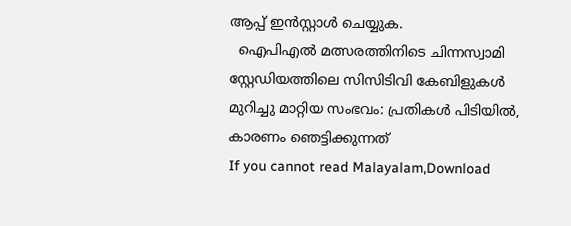ആപ്പ് ഇൻസ്റ്റാൾ ചെയ്യുക.
  ഐപിഎൽ മത്സരത്തിനിടെ ചിന്നസ്വാമി സ്റ്റേഡിയത്തിലെ സിസിടിവി കേബിളുകൾ മുറിച്ചു മാറ്റിയ സംഭവം: പ്രതികൾ പിടിയിൽ, കാരണം ഞെട്ടിക്കുന്നത്
If you cannot read Malayalam,Download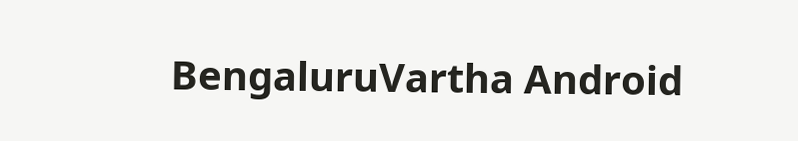BengaluruVartha Android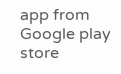app from Google play store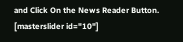and Click On the News Reader Button. [masterslider id="10"]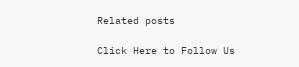Related posts

Click Here to Follow Us